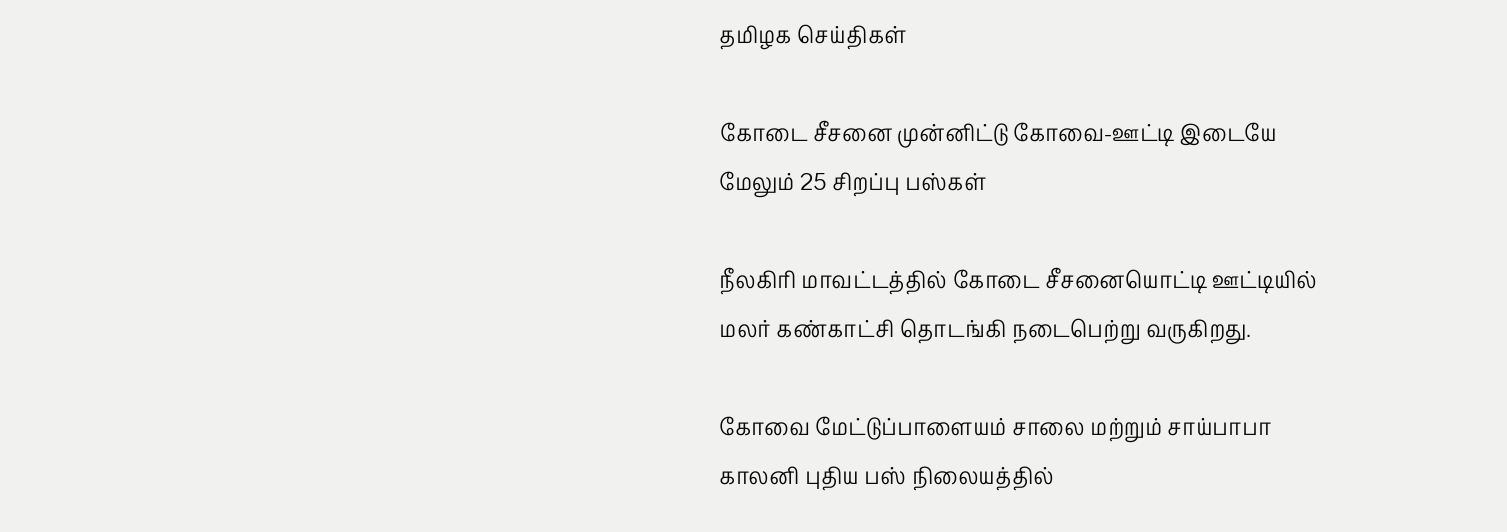தமிழக செய்திகள்

கோடை சீசனை முன்னிட்டு கோவை-ஊட்டி இடையே மேலும் 25 சிறப்பு பஸ்கள்

நீலகிரி மாவட்டத்தில் கோடை சீசனையொட்டி ஊட்டியில் மலர் கண்காட்சி தொடங்கி நடைபெற்று வருகிறது.

கோவை மேட்டுப்பாளையம் சாலை மற்றும் சாய்பாபா காலனி புதிய பஸ் நிலையத்தில்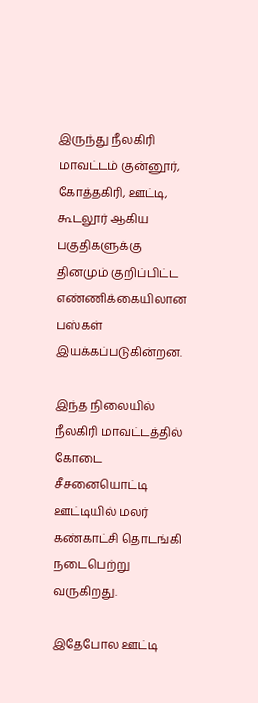இருந்து நீலகிரி மாவட்டம் குன்னூர், கோத்தகிரி, ஊட்டி, கூடலூர் ஆகிய பகுதிகளுக்கு தினமும் குறிப்பிட்ட எண்ணிக்கையிலான பஸ்கள் இயக்கப்படுகின்றன.

இந்த நிலையில் நீலகிரி மாவட்டத்தில் கோடை சீசனையொட்டி ஊட்டியில் மலர் கண்காட்சி தொடங்கி நடைபெற்று வருகிறது.

இதேபோல ஊட்டி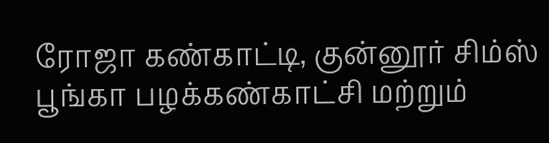ரோஜா கண்காட்டி, குன்னூர் சிம்ஸ் பூங்கா பழக்கண்காட்சி மற்றும்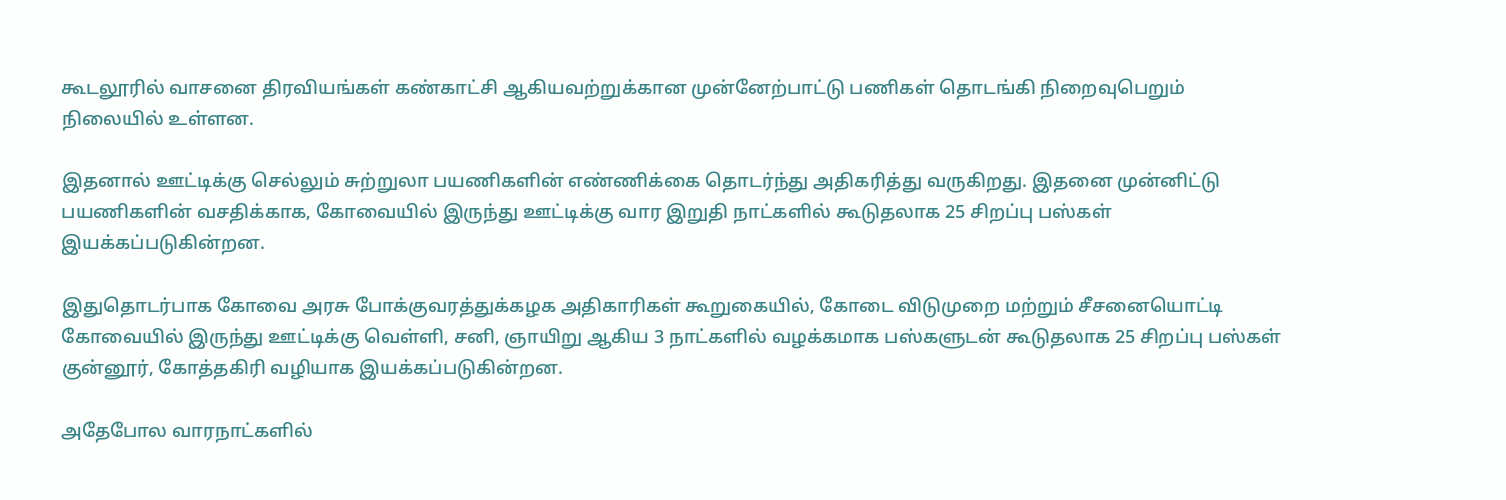கூடலூரில் வாசனை திரவியங்கள் கண்காட்சி ஆகியவற்றுக்கான முன்னேற்பாட்டு பணிகள் தொடங்கி நிறைவுபெறும் நிலையில் உள்ளன.

இதனால் ஊட்டிக்கு செல்லும் சுற்றுலா பயணிகளின் எண்ணிக்கை தொடர்ந்து அதிகரித்து வருகிறது. இதனை முன்னிட்டு பயணிகளின் வசதிக்காக, கோவையில் இருந்து ஊட்டிக்கு வார இறுதி நாட்களில் கூடுதலாக 25 சிறப்பு பஸ்கள் இயக்கப்படுகின்றன.

இதுதொடர்பாக கோவை அரசு போக்குவரத்துக்கழக அதிகாரிகள் கூறுகையில், கோடை விடுமுறை மற்றும் சீசனையொட்டி கோவையில் இருந்து ஊட்டிக்கு வெள்ளி, சனி, ஞாயிறு ஆகிய 3 நாட்களில் வழக்கமாக பஸ்களுடன் கூடுதலாக 25 சிறப்பு பஸ்கள் குன்னூர், கோத்தகிரி வழியாக இயக்கப்படுகின்றன.

அதேபோல வாரநாட்களில்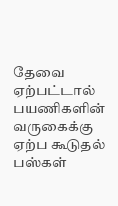தேவை ஏற்பட்டால் பயணிகளின் வருகைக்கு ஏற்ப கூடுதல் பஸ்கள்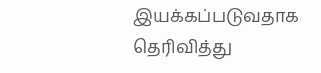இயக்கப்படுவதாக தெரிவித்து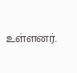உள்ளனர்.